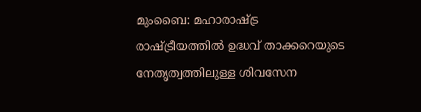മുംബൈ: മഹാരാഷ്ട്ര രാഷ്ട്രീയത്തിൽ ഉദ്ധവ് താക്കറെയുടെ നേതൃത്വത്തിലുള്ള ശിവസേന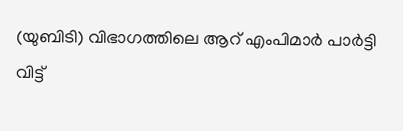(യുബിടി) വിഭാഗത്തിലെ ആറ് എംപിമാർ പാർട്ടി വിട്ട്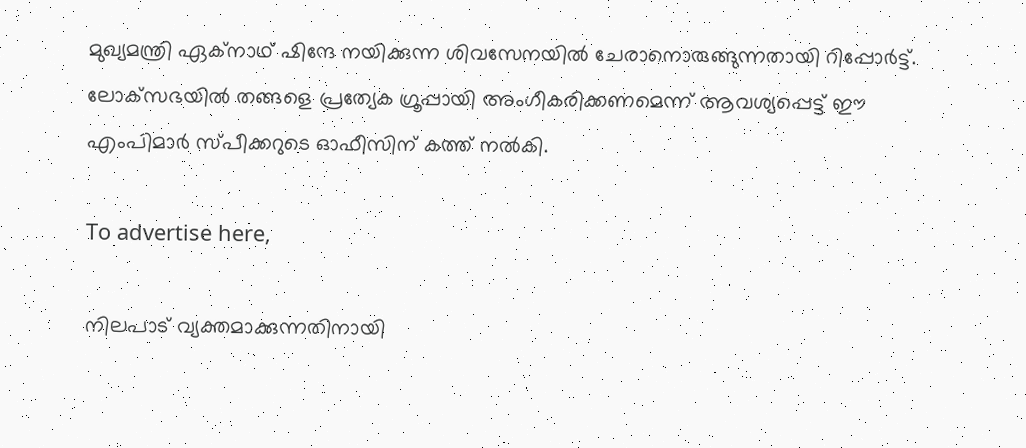മുഖ്യമന്ത്രി ഏക്നാഥ് ഷിന്ദേ നയിക്കുന്ന ശിവസേനയിൽ ചേരാനൊരുങ്ങുന്നതായി റിപ്പോർട്ട്. ലോക്‌സഭയിൽ തങ്ങളെ പ്രത്യേക ഗ്രൂപ്പായി അംഗീകരിക്കണമെന്ന് ആവശ്യപ്പെട്ട് ഈ എംപിമാർ സ്പീക്കറുടെ ഓഫീസിന് കത്ത് നൽകി.

To advertise here,

നിലപാട് വ്യക്തമാക്കുന്നതിനായി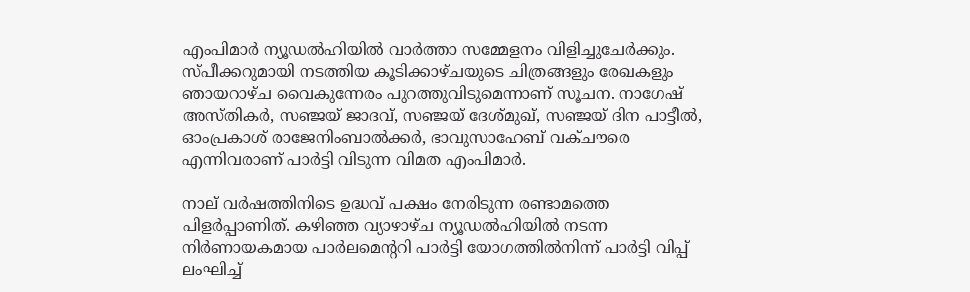എംപിമാർ ന്യൂഡൽഹിയിൽ വാർത്താ സമ്മേളനം വിളിച്ചുചേർക്കും. സ്പീക്കറുമായി നടത്തിയ കൂടിക്കാഴ്ചയുടെ ചിത്രങ്ങളും രേഖകളും ഞായറാഴ്ച വൈകുന്നേരം പുറത്തുവിടുമെന്നാണ് സൂചന. നാഗേഷ് അസ്തികർ, സഞ്ജയ് ജാദവ്, സഞ്ജയ് ദേശ്മുഖ്, സഞ്ജയ് ദിന പാട്ടീൽ, ഓംപ്രകാശ് രാജേനിംബാൽക്കർ, ഭാവുസാഹേബ് വക്ചൗരെ എന്നിവരാണ് പാർട്ടി വിടുന്ന വിമത എംപിമാർ.

നാല് വർഷത്തിനിടെ ഉദ്ധവ് പക്ഷം നേരിടുന്ന രണ്ടാമത്തെ പിളർപ്പാണിത്. കഴിഞ്ഞ വ്യാഴാഴ്ച ന്യൂഡൽഹിയിൽ നടന്ന നിർണായകമായ പാർലമെന്ററി പാർട്ടി യോഗത്തിൽനിന്ന് പാർട്ടി വിപ്പ് ലംഘിച്ച്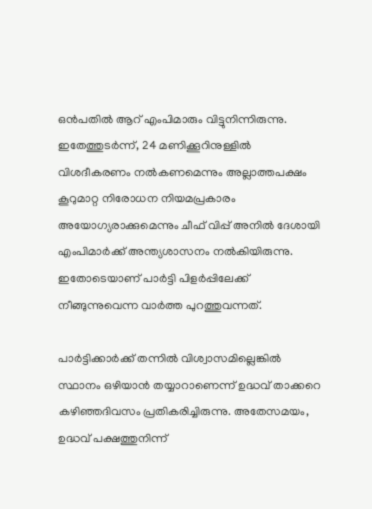ഒൻപതിൽ ആറ് എംപിമാരും വിട്ടുനിന്നിരുന്നു. ഇതേത്തുടർന്ന്, 24 മണിക്കൂറിനുള്ളിൽ വിശദീകരണം നൽകണമെന്നും അല്ലാത്തപക്ഷം കൂറുമാറ്റ നിരോധന നിയമപ്രകാരം അയോഗ്യരാക്കുമെന്നും ചീഫ് വിപ്പ് അനിൽ ദേശായി എംപിമാർക്ക് അന്ത്യശാസനം നൽകിയിരുന്നു. ഇതോടെയാണ് പാർട്ടി പിളർപ്പിലേക്ക് നീങ്ങുന്നുവെന്ന വാർത്ത പുറത്തുവന്നത്.

പാർട്ടിക്കാർക്ക് തന്നിൽ വിശ്വാസമില്ലെങ്കിൽ സ്ഥാനം ഒഴിയാൻ തയ്യാറാണെന്ന് ഉദ്ധവ് താക്കറെ കഴിഞ്ഞദിവസം പ്രതികരിച്ചിരുന്നു. അതേസമയം, ഉദ്ധവ് പക്ഷത്തുനിന്ന്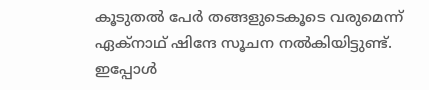കൂടുതൽ പേർ തങ്ങളുടെകൂടെ വരുമെന്ന് ഏക്നാഥ് ഷിന്ദേ സൂചന നൽകിയിട്ടുണ്ട്. ഇപ്പോൾ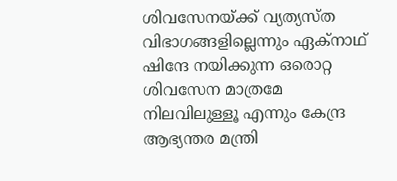ശിവസേനയ്ക്ക് വ്യത്യസ്ത വിഭാഗങ്ങളില്ലെന്നും ഏക്നാഥ് ഷിന്ദേ നയിക്കുന്ന ഒരൊറ്റ ശിവസേന മാത്രമേ നിലവിലുള്ളൂ എന്നും കേന്ദ്ര ആഭ്യന്തര മന്ത്രി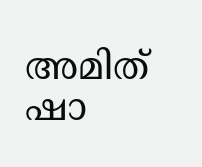അമിത് ഷാ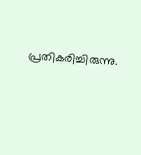പ്രതികരിച്ചിരുന്നു.